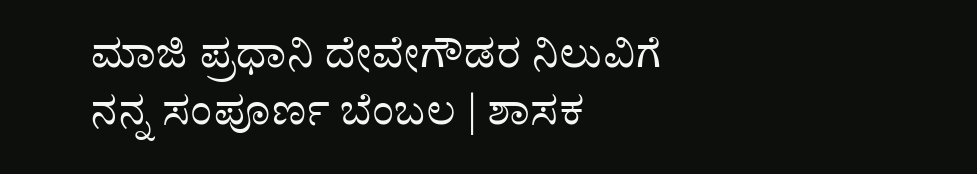ಮಾಜಿ ಪ್ರಧಾನಿ ದೇವೇಗೌಡರ ನಿಲುವಿಗೆ ನನ್ನ ಸಂಪೂರ್ಣ ಬೆಂಬಲ | ಶಾಸಕ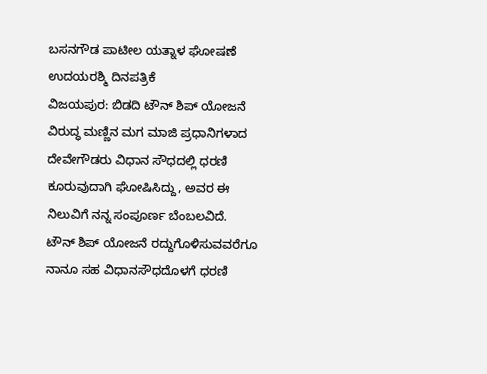ಬಸನಗೌಡ ಪಾಟೀಲ ಯತ್ನಾಳ ಘೋಷಣೆ
ಉದಯರಶ್ಮಿ ದಿನಪತ್ರಿಕೆ
ವಿಜಯಪುರ: ಬಿಡದಿ ಟೌನ್ ಶಿಪ್ ಯೋಜನೆ ವಿರುದ್ಧ ಮಣ್ಣಿನ ಮಗ ಮಾಜಿ ಪ್ರಧಾನಿಗಳಾದ ದೇವೇಗೌಡರು ವಿಧಾನ ಸೌಧದಲ್ಲಿ ಧರಣಿ ಕೂರುವುದಾಗಿ ಘೋಷಿಸಿದ್ದು, ಅವರ ಈ ನಿಲುವಿಗೆ ನನ್ನ ಸಂಪೂರ್ಣ ಬೆಂಬಲವಿದೆ. ಟೌನ್ ಶಿಪ್ ಯೋಜನೆ ರದ್ದುಗೊಳಿಸುವವರೆಗೂ ನಾನೂ ಸಹ ವಿಧಾನಸೌಧದೊಳಗೆ ಧರಣಿ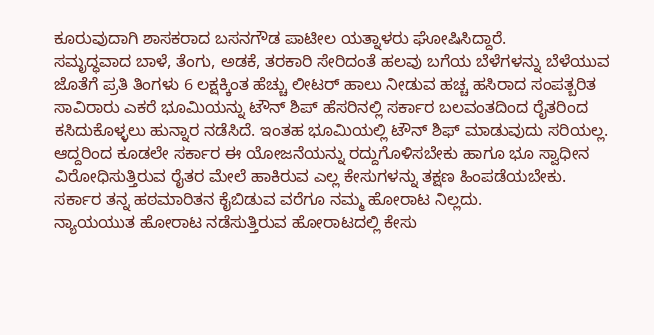ಕೂರುವುದಾಗಿ ಶಾಸಕರಾದ ಬಸನಗೌಡ ಪಾಟೀಲ ಯತ್ನಾಳರು ಘೋಷಿಸಿದ್ದಾರೆ.
ಸಮೃದ್ಧವಾದ ಬಾಳೆ, ತೆಂಗು, ಅಡಕೆ, ತರಕಾರಿ ಸೇರಿದಂತೆ ಹಲವು ಬಗೆಯ ಬೆಳೆಗಳನ್ನು ಬೆಳೆಯುವ ಜೊತೆಗೆ ಪ್ರತಿ ತಿಂಗಳು 6 ಲಕ್ಷಕ್ಕಿಂತ ಹೆಚ್ಚು ಲೀಟರ್ ಹಾಲು ನೀಡುವ ಹಚ್ಚ ಹಸಿರಾದ ಸಂಪತ್ಬರಿತ ಸಾವಿರಾರು ಎಕರೆ ಭೂಮಿಯನ್ನು ಟೌನ್ ಶಿಪ್ ಹೆಸರಿನಲ್ಲಿ ಸರ್ಕಾರ ಬಲವಂತದಿಂದ ರೈತರಿಂದ ಕಸಿದುಕೊಳ್ಳಲು ಹುನ್ನಾರ ನಡೆಸಿದೆ. ಇಂತಹ ಭೂಮಿಯಲ್ಲಿ ಟೌನ್ ಶಿಫ್ ಮಾಡುವುದು ಸರಿಯಲ್ಲ.
ಆದ್ದರಿಂದ ಕೂಡಲೇ ಸರ್ಕಾರ ಈ ಯೋಜನೆಯನ್ನು ರದ್ದುಗೊಳಿಸಬೇಕು ಹಾಗೂ ಭೂ ಸ್ವಾಧೀನ ವಿರೋಧಿಸುತ್ತಿರುವ ರೈತರ ಮೇಲೆ ಹಾಕಿರುವ ಎಲ್ಲ ಕೇಸುಗಳನ್ನು ತಕ್ಷಣ ಹಿಂಪಡೆಯಬೇಕು. ಸರ್ಕಾರ ತನ್ನ ಹಠಮಾರಿತನ ಕೈಬಿಡುವ ವರೆಗೂ ನಮ್ಮ ಹೋರಾಟ ನಿಲ್ಲದು.
ನ್ಯಾಯಯುತ ಹೋರಾಟ ನಡೆಸುತ್ತಿರುವ ಹೋರಾಟದಲ್ಲಿ ಕೇಸು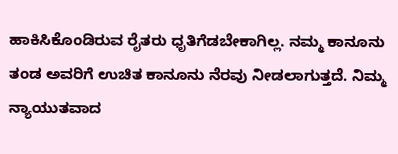ಹಾಕಿಸಿಕೊಂಡಿರುವ ರೈತರು ಧೃತಿಗೆಡಬೇಕಾಗಿಲ್ಲ. ನಮ್ಮ ಕಾನೂನು ತಂಡ ಅವರಿಗೆ ಉಚಿತ ಕಾನೂನು ನೆರವು ನೀಡಲಾಗುತ್ತದೆ. ನಿಮ್ಮ ನ್ಯಾಯುತವಾದ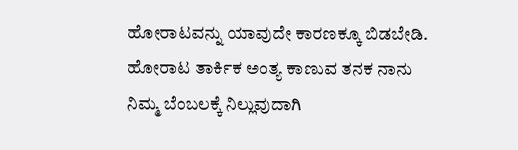ಹೋರಾಟವನ್ನು ಯಾವುದೇ ಕಾರಣಕ್ಕೂ ಬಿಡಬೇಡಿ. ಹೋರಾಟ ತಾರ್ಕಿಕ ಅಂತ್ಯ ಕಾಣುವ ತನಕ ನಾನು ನಿಮ್ಮ ಬೆಂಬಲಕ್ಕೆ ನಿಲ್ಲುವುದಾಗಿ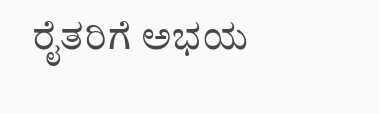ರೈತರಿಗೆ ಅಭಯ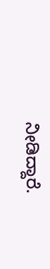ನೀಡಿದ್ದಾರೆ.